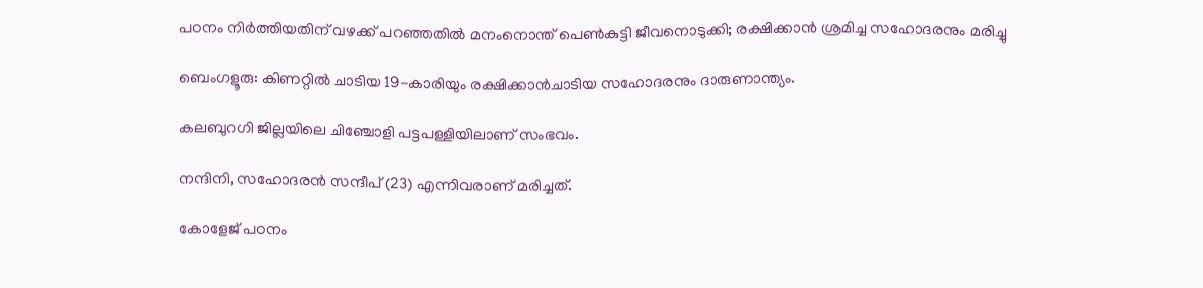പഠനം നിർത്തിയതിന് വഴക്ക് പറഞ്ഞതിൽ മനംനൊന്ത് പെൺകുട്ടി ജീവനൊടുക്കി; രക്ഷിക്കാൻ ശ്രമിച്ച സഹോദരനും മരിച്ചു

ബെംഗളൂരു: കിണറ്റിൽ ചാടിയ 19-കാരിയും രക്ഷിക്കാൻചാടിയ സഹോദരനും ദാരുണാന്ത്യം.

കലബുറഗി ജില്ലയിലെ ചിഞ്ചോളി പട്ടപള്ളിയിലാണ് സംഭവം.

നന്ദിനി, സഹോദരൻ സന്ദീപ് (23) എന്നിവരാണ് മരിച്ചത്.

കോളേജ് പഠനം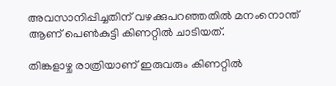അവസാനിപ്പിച്ചതിന് വഴക്കുപറഞ്ഞതിൽ മനംനൊന്ത് ആണ് പെൺകുട്ടി കിണറ്റിൽ ചാടിയത്.

തിങ്കളാഴ്ച രാത്രിയാണ് ഇരുവരും കിണറ്റിൽ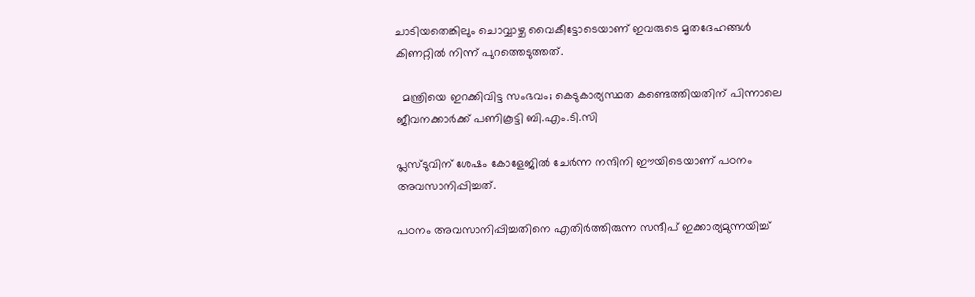ചാടിയതെങ്കിലും ചൊവ്വാഴ്ച വൈകീട്ടോടെയാണ് ഇവരുടെ മൃതദേഹങ്ങൾ കിണറ്റിൽ നിന്ന് പുറത്തെടുത്തത്.

  മന്ത്രിയെ ഇറക്കിവിട്ട സംഭവം; കെടുകാര്യസ്ഥത കണ്ടെത്തിയതിന് പിന്നാലെ ജീവനക്കാർക്ക് പണികൂട്ടി ബി.എം.ടി.സി

പ്ലസ്ടുവിന് ശേഷം കോളേജിൽ ചേർന്ന നന്ദിനി ഈയിടെയാണ് പഠനം അവസാനിപ്പിച്ചത്.

പഠനം അവസാനിപ്പിച്ചതിനെ എതിർത്തിരുന്ന സന്ദീപ് ഇക്കാര്യമുന്നയിച്ച്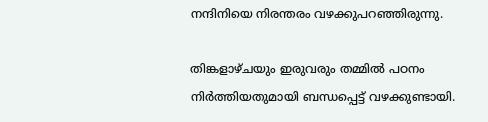നന്ദിനിയെ നിരന്തരം വഴക്കുപറഞ്ഞിരുന്നു.

തിങ്കളാഴ്ചയും ഇരുവരും തമ്മിൽ പഠനം നിർത്തിയതുമായി ബന്ധപ്പെട്ട് വഴക്കുണ്ടായി.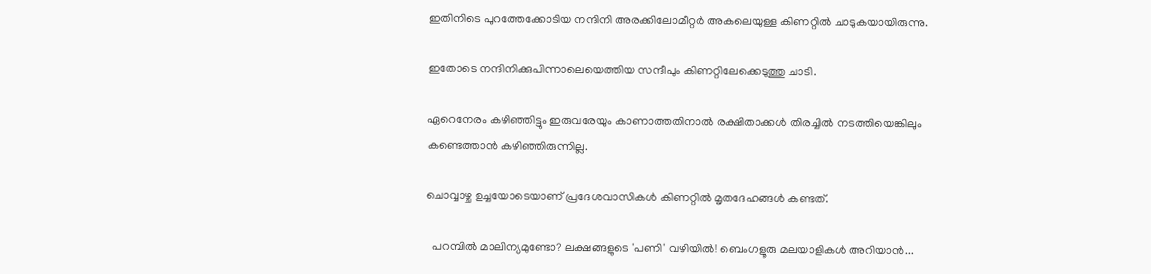ഇതിനിടെ പുറത്തേക്കോടിയ നന്ദിനി അരക്കിലോമീറ്റർ അകലെയുള്ള കിണറ്റിൽ ചാടുകയായിരുന്നു.

ഇതോടെ നന്ദിനിക്കുപിന്നാലെയെത്തിയ സന്ദീപും കിണറ്റിലേക്കെടുത്തു ചാടി.

ഏറെനേരം കഴിഞ്ഞിട്ടും ഇരുവരേയും കാണാത്തതിനാൽ രക്ഷിതാക്കൾ തിരച്ചിൽ നടത്തിയെങ്കിലും കണ്ടെത്താൻ കഴിഞ്ഞിരുന്നില്ല.

ചൊവ്വാഴ്ച ഉച്ചയോടെയാണ് പ്രദേശവാസികൾ കിണറ്റിൽ മൃതദേഹങ്ങൾ കണ്ടത്.

  പറമ്പിൽ മാലിന്യമുണ്ടോ? ലക്ഷങ്ങളുടെ 'പണി' വഴിയിൽ! ബെംഗളൂരു മലയാളികൾ അറിയാൻ...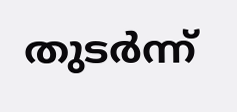തുടർന്ന്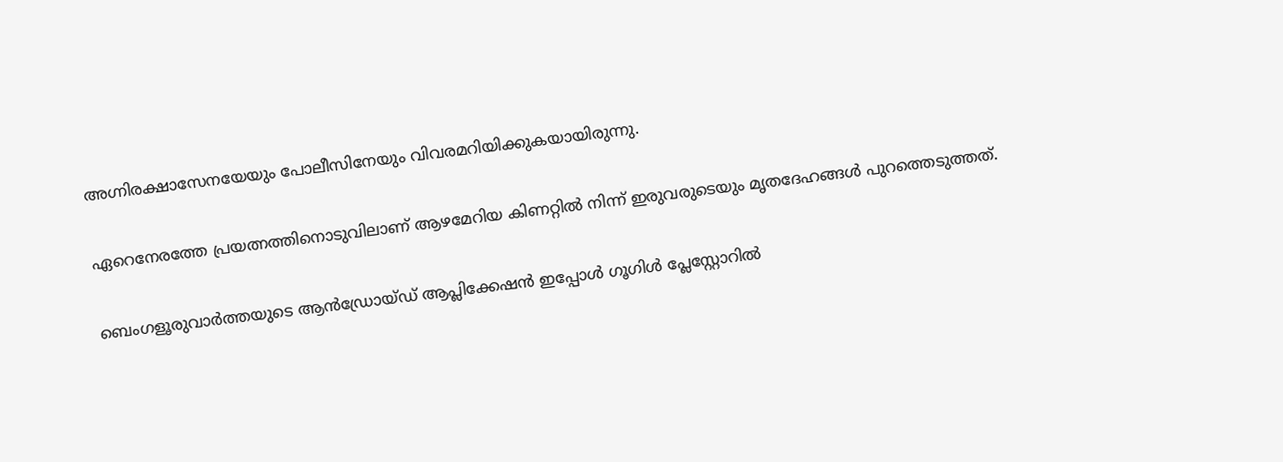അഗ്നിരക്ഷാസേനയേയും പോലീസിനേയും വിവരമറിയിക്കുകയായിരുന്നു.

ഏറെനേരത്തേ പ്രയത്നത്തിനൊടുവിലാണ് ആഴമേറിയ കിണറ്റിൽ നിന്ന് ഇരുവരുടെയും മൃതദേഹങ്ങൾ പുറത്തെടുത്തത്.

ബെംഗളൂരുവാർത്തയുടെ ആൻഡ്രോയ്ഡ് ആപ്ലിക്കേഷൻ ഇപ്പോൾ ഗൂഗിൾ പ്ലേസ്റ്റോറിൽ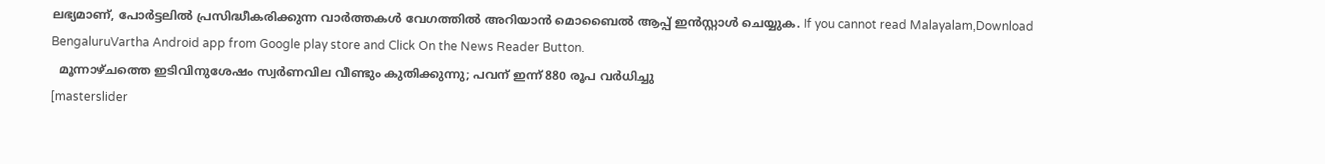ലഭ്യമാണ്, പോർട്ടലിൽ പ്രസിദ്ധീകരിക്കുന്ന വാർത്തകൾ വേഗത്തിൽ അറിയാൻ മൊബൈൽ ആപ്പ് ഇൻസ്റ്റാൾ ചെയ്യുക. If you cannot read Malayalam,Download BengaluruVartha Android app from Google play store and Click On the News Reader Button.
  മൂന്നാഴ്ചത്തെ ഇടിവിനുശേഷം സ്വര്‍ണവില വീണ്ടും കുതിക്കുന്നു; പവന് ഇന്ന് 880 രൂപ വർധിച്ചു
[masterslider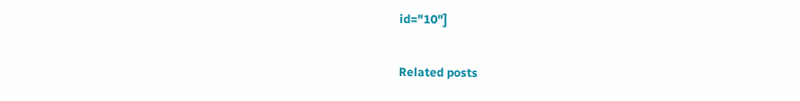id="10"]

Related posts